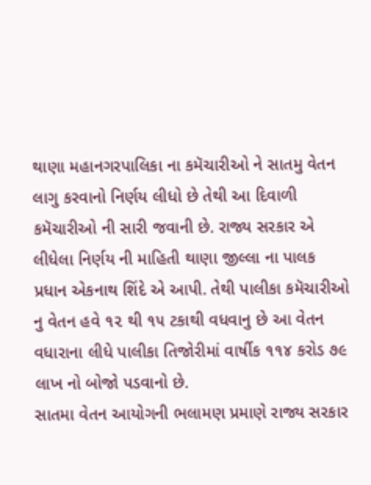થાણા મહાનગરપાલિકા ના કમૅચારીઓ ને સાતમુ વેતન લાગુ કરવાનો નિર્ણય લીધો છે તેથી આ દિવાળી કમૅચારીઓ ની સારી જવાની છે. રાજ્ય સરકાર એ લીધેલા નિર્ણય ની માહિતી થાણા જીલ્લા ના પાલક પ્રધાન એકનાથ શિંદે એ આપી. તેથી પાલીકા કમૅચારીઓ નુ વેતન હવે ૧૨ થી ૧૫ ટકાથી વધવાનુ છે આ વેતન વધારાના લીધે પાલીકા તિજોરીમાં વાર્ષીક ૧૧૪ કરોડ ૭૯ લાખ નો બોજો પડવાનો છે.
સાતમા વેતન આયોગની ભલામણ પ્રમાણે રાજ્ય સરકાર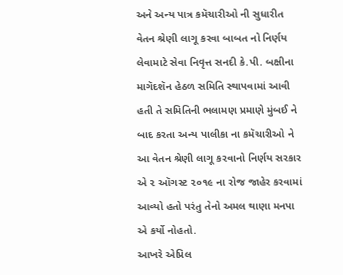અને અન્ય પાત્ર કમૅચારીઓ ની સુધારીત વેતન શ્રેણી લાગૂ કરવા બાબત નો નિર્ણય લેવામાટે સેવા નિવૃત્ત સનદી કે.પી. બક્ષીના માગૅદશૅન હેઠળ સમિતિ સ્થાપવામાં આવી હતી તે સમિતિની ભલામણ પ્રમાણે મુંબઈ ને બાદ કરતા અન્ય પાલીકા ના કમૅચારીઓ ને આ વેતન શ્રેણી લાગૂ કરવાનો નિર્ણય સરકાર એ ૨ ઑગસ્ટ ૨૦૧૯ ના રોજ જાહેર કરવામાં આવ્યો હતો પરંતુ તેનો અમલ થાણા મનપા એ કર્યો નોહતો.
આખરે એપ્રિલ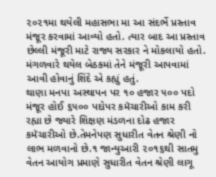૨૦૨૧મા થયેલી મહાસભા મા આ સંદર્ભે પ્રસ્તાવ મંજૂર કરવામાં આવ્યો હતો. ત્યાર બાદ આ પ્રસ્તાવ છેલ્લી મંજૂરી માટે રાજ્ય સરકાર ને મોકલાયો હતો. મંગળવારે થયેલ બેઠકમાં તેને મંજૂરી આપવામાં આવી હોવાનું શિંદે એ કહ્યું હતું.
થાણા મનપા અસ્થાપન પર ૧૦ હજાર ૫૦૦ પદો મંજૂર હોઈ ૬૫૦૦ પદોપર કમૅચારીઓ કામ કરી રહ્યા છે જ્યારે શિક્ષણ મંડળના દોઢ હજાર કમૅચારીઓ છે.તેમનેપણ સુધારીત વેતન શ્રેણી નો લાભ મળવાનો છે.૧ જાન્યુઆરી ૨૦૧૬થી સાતમુ વેતન આયોગ પ્રમાણે સુધારીત વેતન શ્રેણી લાગૂ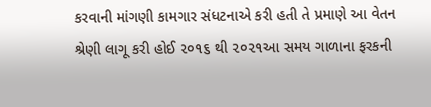કરવાની માંગણી કામગાર સંધટનાએ કરી હતી તે પ્રમાણે આ વેતન શ્રેણી લાગૂ કરી હોઈ ૨૦૧૬ થી ૨૦૨૧આ સમય ગાળાના ફરકની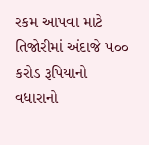રકમ આપવા માટે તિજોરીમાં અંદાજે ૫૦૦ કરોડ રૂપિયાનો વધારાનો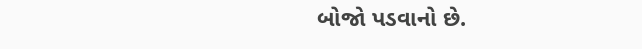બોજો પડવાનો છે.